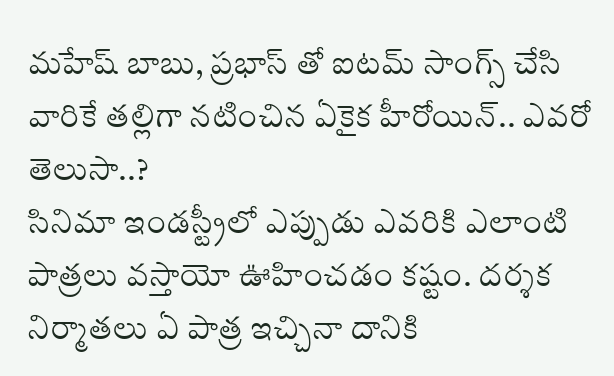మహేష్ బాబు, ప్రభాస్ తో ఐటమ్ సాంగ్స్ చేసి వారికే తల్లిగా నటించిన ఏకైక హీరోయిన్.. ఎవరో తెలుసా..?
సినిమా ఇండస్ట్రీలో ఎప్పుడు ఎవరికి ఎలాంటి పాత్రలు వస్తాయో ఊహించడం కష్టం. దర్శక నిర్మాతలు ఏ పాత్ర ఇచ్చినా దానికి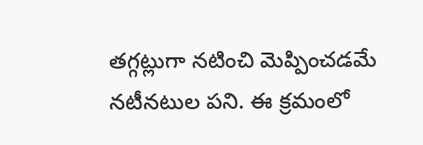తగ్గట్లుగా నటించి మెప్పించడమే నటీనటుల పని. ఈ క్రమంలో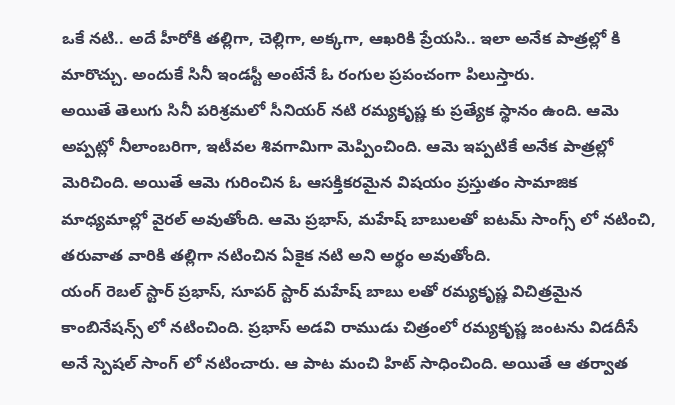ఒకే నటి.. అదే హీరోకి తల్లిగా, చెల్లిగా, అక్కగా, ఆఖరికి ప్రేయసి.. ఇలా అనేక పాత్రల్లో కి మారొచ్చు. అందుకే సినీ ఇండస్టీ అంటేనే ఓ రంగుల ప్రపంచంగా పిలుస్తారు.
అయితే తెలుగు సినీ పరిశ్రమలో సీనియర్ నటి రమ్యకృష్ణ కు ప్రత్యేక స్థానం ఉంది. ఆమె అప్పట్లో నీలాంబరిగా, ఇటీవల శివగామిగా మెప్పించింది. ఆమె ఇప్పటికే అనేక పాత్రల్లో మెరిచింది. అయితే ఆమె గురించిన ఓ ఆసక్తికరమైన విషయం ప్రస్తుతం సామాజిక మాధ్యమాల్లో వైరల్ అవుతోంది. ఆమె ప్రభాస్, మహేష్ బాబులతో ఐటమ్ సాంగ్స్ లో నటించి, తరువాత వారికి తల్లిగా నటించిన ఏకైక నటి అని అర్థం అవుతోంది.
యంగ్ రెబల్ స్టార్ ప్రభాస్, సూపర్ స్టార్ మహేష్ బాబు లతో రమ్యకృష్ణ విచిత్రమైన కాంబినేషన్స్ లో నటించింది. ప్రభాస్ అడవి రాముడు చిత్రంలో రమ్యకృష్ణ జంటను విడదీసే అనే స్పెషల్ సాంగ్ లో నటించారు. ఆ పాట మంచి హిట్ సాధించింది. అయితే ఆ తర్వాత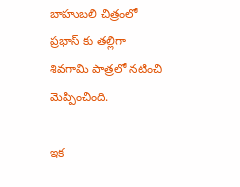బాహుబలి చిత్రంలో ప్రభాస్ కు తల్లిగా శివగామి పాత్రలో నటించి మెప్పించింది.

ఇక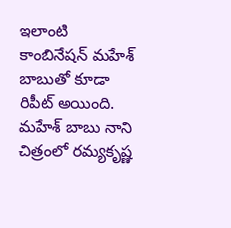ఇలాంటి కాంబినేషన్ మహేశ్ బాబుతో కూడా రిపీట్ అయింది. మహేశ్ బాబు నాని చిత్రంలో రమ్యకృష్ణ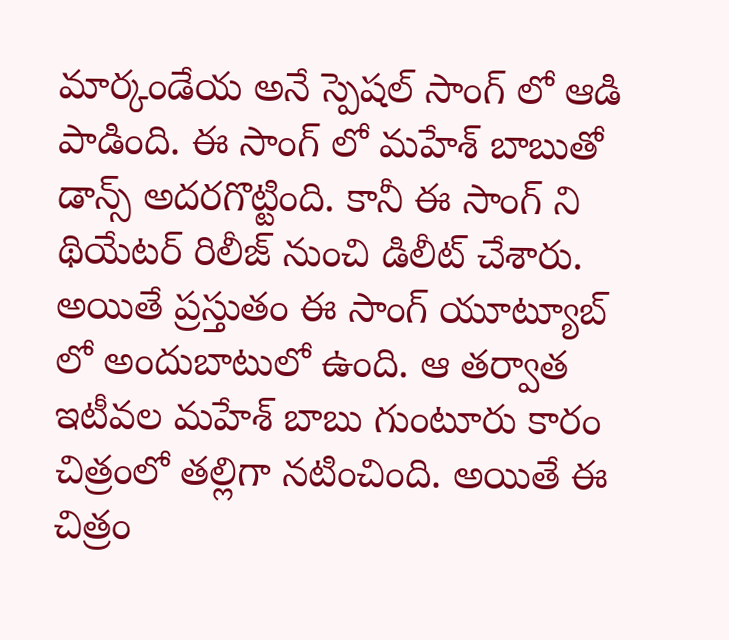మార్కండేయ అనే స్పెషల్ సాంగ్ లో ఆడి పాడింది. ఈ సాంగ్ లో మహేశ్ బాబుతో డాన్స్ అదరగొట్టింది. కానీ ఈ సాంగ్ ని థియేటర్ రిలీజ్ నుంచి డిలీట్ చేశారు. అయితే ప్రస్తుతం ఈ సాంగ్ యూట్యూబ్ లో అందుబాటులో ఉంది. ఆ తర్వాత ఇటీవల మహేశ్ బాబు గుంటూరు కారం చిత్రంలో తల్లిగా నటించింది. అయితే ఈ చిత్రం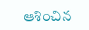ఆశించిన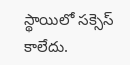స్థాయిలో సక్సెస్ కాలేదు.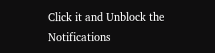Click it and Unblock the Notifications